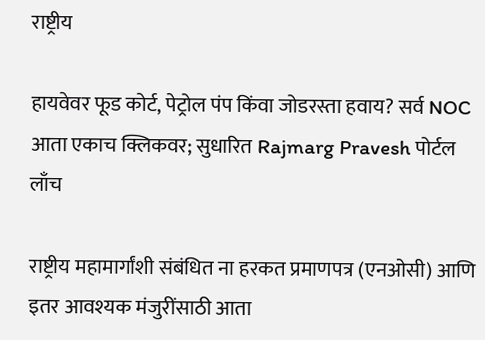राष्ट्रीय

हायवेवर फूड कोर्ट, पेट्रोल पंप किंवा जोडरस्ता हवाय? सर्व NOC आता एकाच क्लिकवर; सुधारित Rajmarg Pravesh पोर्टल लाँच

राष्ट्रीय महामार्गांशी संबंधित ना हरकत प्रमाणपत्र (एनओसी) आणि इतर आवश्यक मंजुरींसाठी आता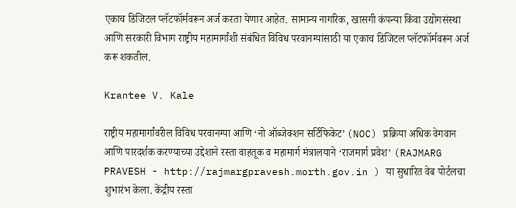एकाच डिजिटल प्लॅटफॉर्मवरून अर्ज करता येणार आहेत. सामान्य नागरिक, खासगी कंपन्या किंवा उद्योगसंस्था आणि सरकारी विभाग राष्ट्रीय महामार्गांशी संबंधित विविध परवानग्यांसाठी या एकाच डिजिटल प्लॅटफॉर्मवरून अर्ज करू शकतील.

Krantee V. Kale

राष्ट्रीय महामार्गांवरील विविध परवानग्या आणि ‘नो ऑब्जेक्शन सर्टिफिकेट’ (NOC) प्रक्रिया अधिक वेगवान आणि पारदर्शक करण्याच्या उद्देशाने रस्ता वाहतूक व महामार्ग मंत्रालयाने ‘राजमार्ग प्रवेश’ (RAJMARG PRAVESH - http://rajmargpravesh.morth.gov.in ) या सुधारित वेब पोर्टलचा शुभारंभ केला. केंद्रीय रस्ता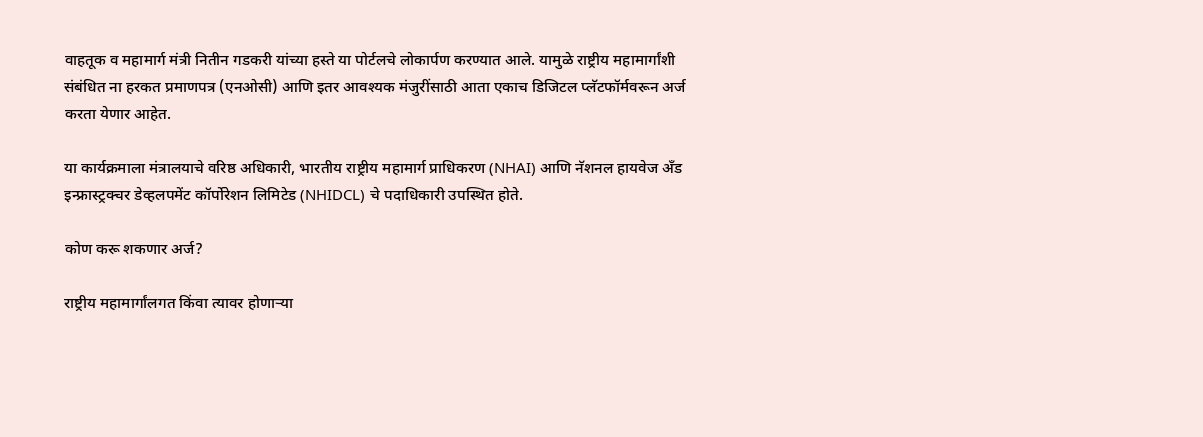वाहतूक व महामार्ग मंत्री नितीन गडकरी यांच्या हस्ते या पोर्टलचे लोकार्पण करण्यात आले. यामुळे राष्ट्रीय महामार्गांशी संबंधित ना हरकत प्रमाणपत्र (एनओसी) आणि इतर आवश्यक मंजुरींसाठी आता एकाच डिजिटल प्लॅटफॉर्मवरून अर्ज करता येणार आहेत.

या कार्यक्रमाला मंत्रालयाचे वरिष्ठ अधिकारी, भारतीय राष्ट्रीय महामार्ग प्राधिकरण (NHAI) आणि नॅशनल हायवेज अँड इन्फ्रास्ट्रक्चर डेव्हलपमेंट कॉर्पोरेशन लिमिटेड (NHIDCL) चे पदाधिकारी उपस्थित होते.

कोण करू शकणार अर्ज?

राष्ट्रीय महामार्गांलगत किंवा त्यावर होणाऱ्या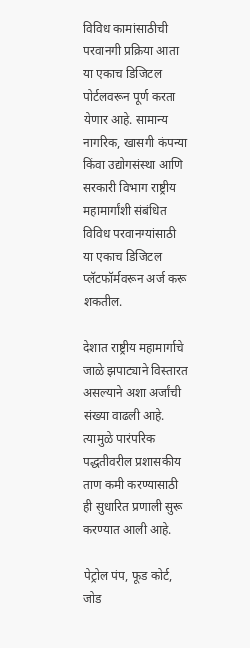विविध कामांसाठीची परवानगी प्रक्रिया आता या एकाच डिजिटल पोर्टलवरून पूर्ण करता येणार आहे. सामान्य नागरिक, खासगी कंपन्या किंवा उद्योगसंस्था आणि सरकारी विभाग राष्ट्रीय महामार्गांशी संबंधित विविध परवानग्यांसाठी या एकाच डिजिटल प्लॅटफॉर्मवरून अर्ज करू शकतील.

देशात राष्ट्रीय महामार्गाचे जाळे झपाट्याने विस्तारत असल्याने अशा अर्जांची संख्या वाढली आहे. त्यामुळे पारंपरिक पद्धतीवरील प्रशासकीय ताण कमी करण्यासाठी ही सुधारित प्रणाली सुरू करण्यात आली आहे.

पेट्रोल पंप, फूड कोर्ट, जोड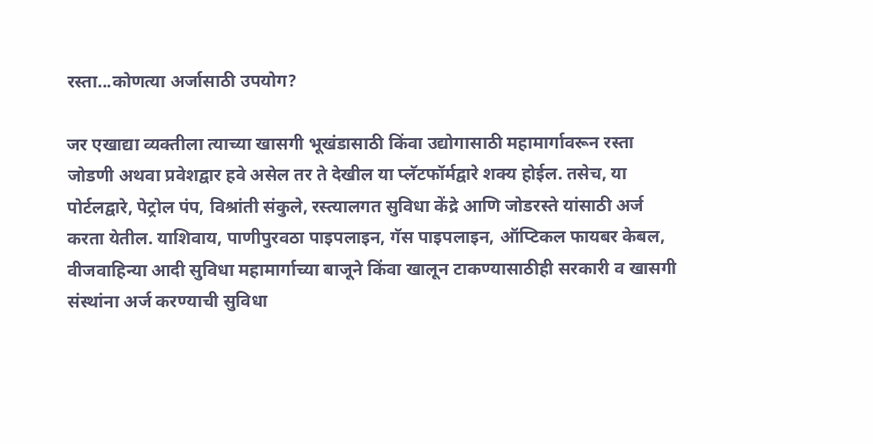रस्ता...कोणत्या अर्जासाठी उपयोग?

जर एखाद्या व्यक्तीला त्याच्या खासगी भूखंडासाठी किंवा उद्योगासाठी महामार्गावरून रस्ता जोडणी अथवा प्रवेशद्वार हवे असेल तर ते देखील या प्लॅटफॉर्मद्वारे शक्य होईल. तसेच, या पोर्टलद्वारे, पेट्रोल पंप, विश्रांती संकुले, रस्त्यालगत सुविधा केंद्रे आणि जोडरस्ते यांसाठी अर्ज करता येतील. याशिवाय, पाणीपुरवठा पाइपलाइन, गॅस पाइपलाइन, ऑप्टिकल फायबर केबल, वीजवाहिन्या आदी सुविधा महामार्गाच्या बाजूने किंवा खालून टाकण्यासाठीही सरकारी व खासगी संस्थांना अर्ज करण्याची सुविधा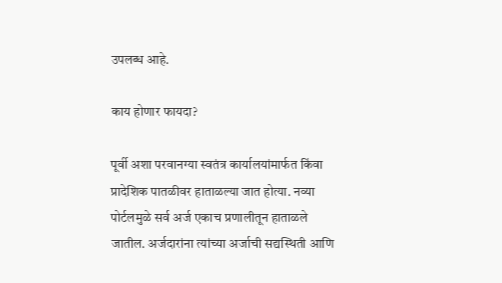उपलब्ध आहे.

काय होणार फायदा?

पूर्वी अशा परवानग्या स्वतंत्र कार्यालयांमार्फत किंवा प्रादेशिक पातळीवर हाताळल्या जात होत्या. नव्या पोर्टलमुळे सर्व अर्ज एकाच प्रणालीतून हाताळले जातील. अर्जदारांना त्यांच्या अर्जाची सद्यस्थिती आणि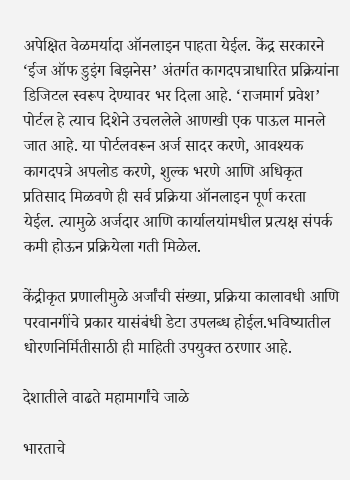अपेक्षित वेळमर्यादा ऑनलाइन पाहता येईल. केंद्र सरकारने ‘ईज ऑफ डुइंग बिझनेस’ अंतर्गत कागदपत्राधारित प्रक्रियांना डिजिटल स्वरूप देण्यावर भर दिला आहे. ‘राजमार्ग प्रवेश’ पोर्टल हे त्याच दिशेने उचललेले आणखी एक पाऊल मानले जात आहे. या पोर्टलवरून अर्ज सादर करणे, आवश्यक कागदपत्रे अपलोड करणे, शुल्क भरणे आणि अधिकृत प्रतिसाद मिळवणे ही सर्व प्रक्रिया ऑनलाइन पूर्ण करता येईल. त्यामुळे अर्जदार आणि कार्यालयांमधील प्रत्यक्ष संपर्क कमी होऊन प्रक्रियेला गती मिळेल.

केंद्रीकृत प्रणालीमुळे अर्जांची संख्या, प्रक्रिया कालावधी आणि परवानगींचे प्रकार यासंबंधी डेटा उपलब्ध होईल.भविष्यातील धोरणनिर्मितीसाठी ही माहिती उपयुक्त ठरणार आहे.

देशातीले वाढते महामार्गांचे जाळे

भारताचे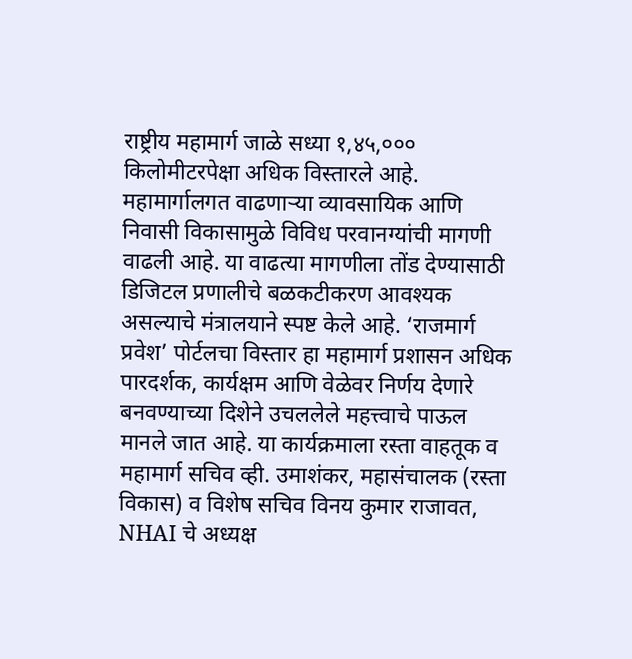राष्ट्रीय महामार्ग जाळे सध्या १,४५,००० किलोमीटरपेक्षा अधिक विस्तारले आहे. महामार्गालगत वाढणाऱ्या व्यावसायिक आणि निवासी विकासामुळे विविध परवानग्यांची मागणी वाढली आहे. या वाढत्या मागणीला तोंड देण्यासाठी डिजिटल प्रणालीचे बळकटीकरण आवश्यक असल्याचे मंत्रालयाने स्पष्ट केले आहे. ‘राजमार्ग प्रवेश’ पोर्टलचा विस्तार हा महामार्ग प्रशासन अधिक पारदर्शक, कार्यक्षम आणि वेळेवर निर्णय देणारे बनवण्याच्या दिशेने उचललेले महत्त्वाचे पाऊल मानले जात आहे. या कार्यक्रमाला रस्ता वाहतूक व महामार्ग सचिव व्ही. उमाशंकर, महासंचालक (रस्ता विकास) व विशेष सचिव विनय कुमार राजावत, NHAI चे अध्यक्ष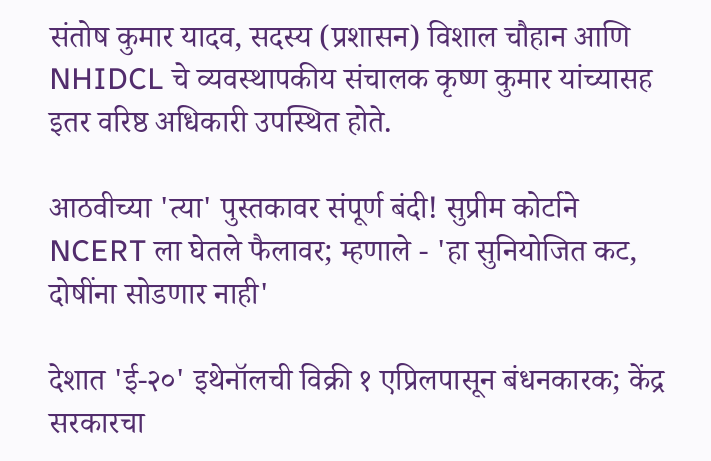संतोष कुमार यादव, सदस्य (प्रशासन) विशाल चौहान आणि NHIDCL चे व्यवस्थापकीय संचालक कृष्ण कुमार यांच्यासह इतर वरिष्ठ अधिकारी उपस्थित होते.

आठवीच्या 'त्या' पुस्तकावर संपूर्ण बंदी! सुप्रीम कोर्टाने NCERT ला घेतले फैलावर; म्हणाले - 'हा सुनियोजित कट, दोषींना सोडणार नाही'

देशात 'ई-२०' इथेनॉलची विक्री १ एप्रिलपासून बंधनकारक; केंद्र सरकारचा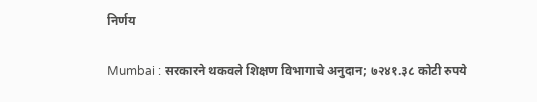निर्णय

Mumbai : सरकारने थकवले शिक्षण विभागाचे अनुदान; ७२४१.३८ कोटी रुपये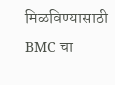मिळविण्यासाठी BMC चा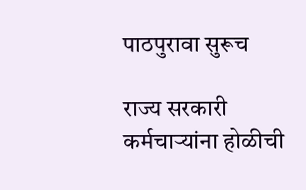पाठपुरावा सुरूच

राज्य सरकारी कर्मचाऱ्यांना होळीची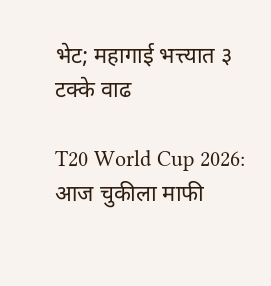भेट; महागाई भत्त्यात ३ टक्के वाढ

T20 World Cup 2026: आज चुकीला माफी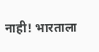नाही! भारताला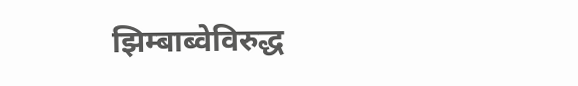झिम्बाब्वेविरुद्ध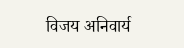विजय अनिवार्य